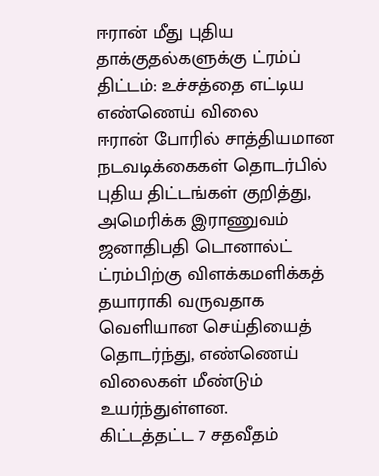ஈரான் மீது புதிய தாக்குதல்களுக்கு ட்ரம்ப் திட்டம்: உச்சத்தை எட்டிய எண்ணெய் விலை
ஈரான் போரில் சாத்தியமான நடவடிக்கைகள் தொடர்பில் புதிய திட்டங்கள் குறித்து, அமெரிக்க இராணுவம் ஜனாதிபதி டொனால்ட் ட்ரம்பிற்கு விளக்கமளிக்கத் தயாராகி வருவதாக வெளியான செய்தியைத் தொடர்ந்து, எண்ணெய் விலைகள் மீண்டும் உயர்ந்துள்ளன.
கிட்டத்தட்ட 7 சதவீதம்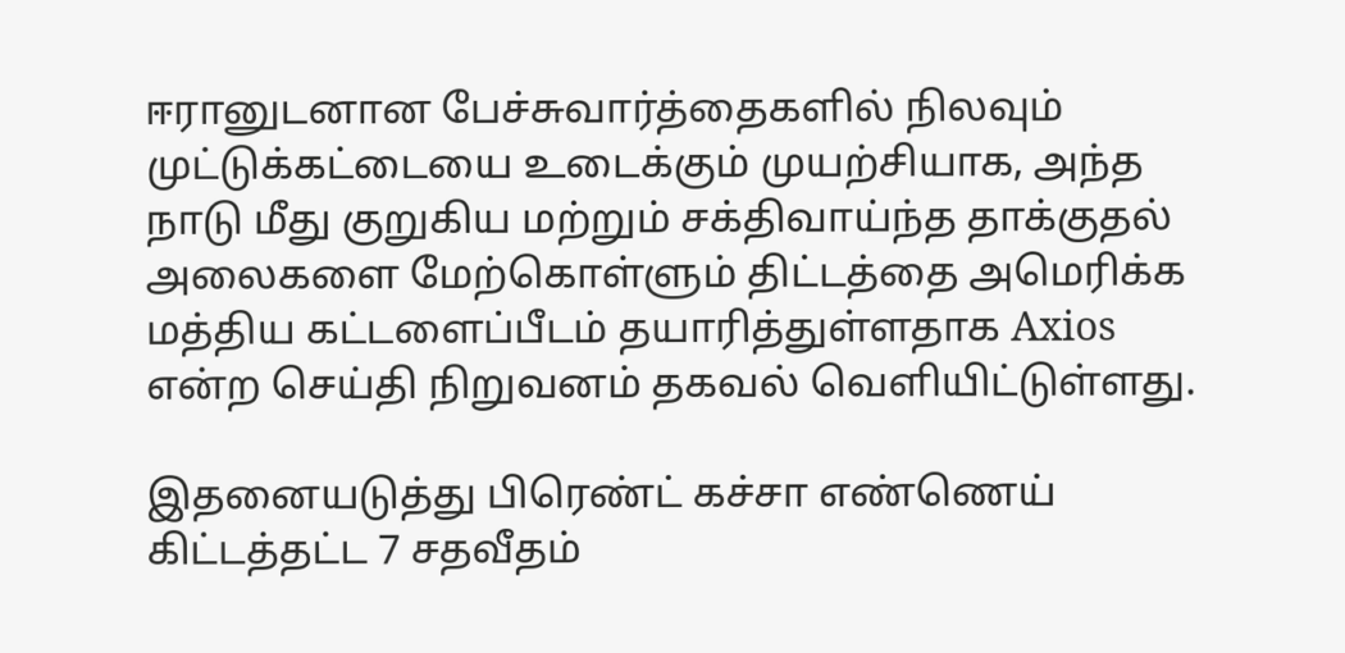ஈரானுடனான பேச்சுவார்த்தைகளில் நிலவும் முட்டுக்கட்டையை உடைக்கும் முயற்சியாக, அந்த நாடு மீது குறுகிய மற்றும் சக்திவாய்ந்த தாக்குதல் அலைகளை மேற்கொள்ளும் திட்டத்தை அமெரிக்க மத்திய கட்டளைப்பீடம் தயாரித்துள்ளதாக Axios என்ற செய்தி நிறுவனம் தகவல் வெளியிட்டுள்ளது.

இதனையடுத்து பிரெண்ட் கச்சா எண்ணெய் கிட்டத்தட்ட 7 சதவீதம்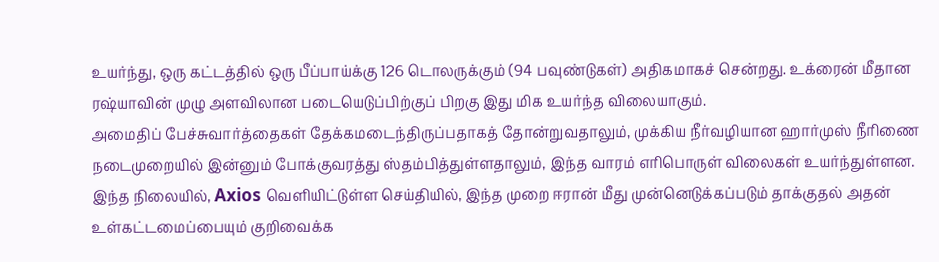உயர்ந்து, ஒரு கட்டத்தில் ஒரு பீப்பாய்க்கு 126 டொலருக்கும் (94 பவுண்டுகள்) அதிகமாகச் சென்றது. உக்ரைன் மீதான ரஷ்யாவின் முழு அளவிலான படையெடுப்பிற்குப் பிறகு இது மிக உயர்ந்த விலையாகும்.
அமைதிப் பேச்சுவார்த்தைகள் தேக்கமடைந்திருப்பதாகத் தோன்றுவதாலும், முக்கிய நீர்வழியான ஹார்முஸ் நீரிணை நடைமுறையில் இன்னும் போக்குவரத்து ஸ்தம்பித்துள்ளதாலும், இந்த வாரம் எரிபொருள் விலைகள் உயர்ந்துள்ளன.
இந்த நிலையில், Axios வெளியிட்டுள்ள செய்தியில், இந்த முறை ஈரான் மீது முன்னெடுக்கப்படும் தாக்குதல் அதன் உள்கட்டமைப்பையும் குறிவைக்க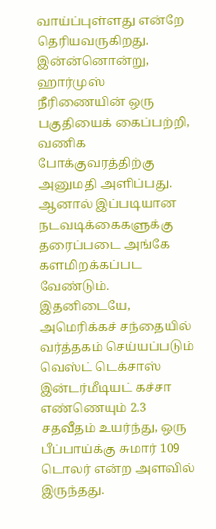வாய்ப்புள்ளது என்றே தெரியவருகிறது.
இன்ன்னொன்று, ஹார்முஸ் நீரிணையின் ஒரு பகுதியைக் கைப்பற்றி, வணிக போக்குவரத்திற்கு அனுமதி அளிப்பது. ஆனால் இப்படியான நடவடிக்கைகளுக்கு தரைப்படை அங்கே களமிறக்கப்பட வேண்டும்.
இதனிடையே, அமெரிக்கச் சந்தையில் வர்த்தகம் செய்யப்படும் வெஸ்ட் டெக்சாஸ் இன்டர்மீடியட் கச்சா எண்ணெயும் 2.3 சதவீதம் உயர்ந்து, ஒரு பீப்பாய்க்கு சுமார் 109 டொலர் என்ற அளவில் இருந்தது.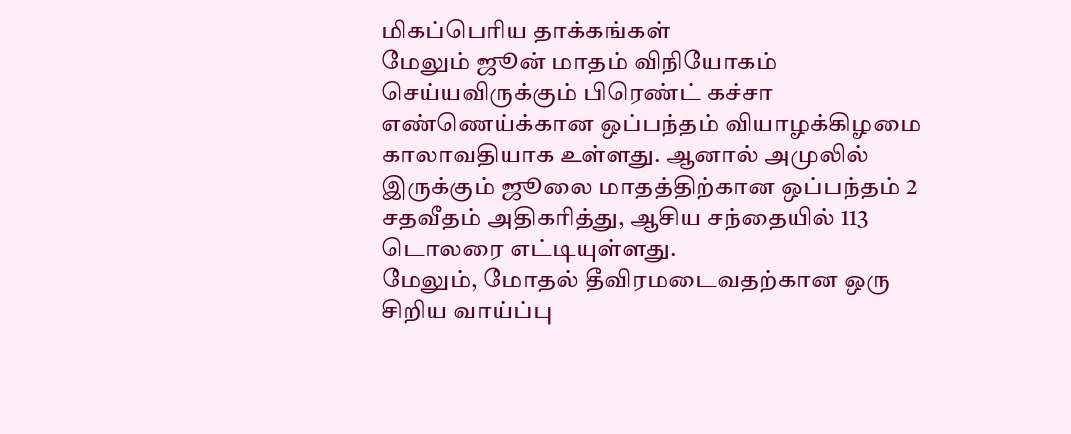மிகப்பெரிய தாக்கங்கள்
மேலும் ஜூன் மாதம் விநியோகம் செய்யவிருக்கும் பிரெண்ட் கச்சா எண்ணெய்க்கான ஒப்பந்தம் வியாழக்கிழமை காலாவதியாக உள்ளது. ஆனால் அமுலில் இருக்கும் ஜூலை மாதத்திற்கான ஒப்பந்தம் 2 சதவீதம் அதிகரித்து, ஆசிய சந்தையில் 113 டொலரை எட்டியுள்ளது.
மேலும், மோதல் தீவிரமடைவதற்கான ஒரு சிறிய வாய்ப்பு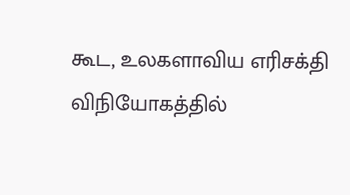கூட, உலகளாவிய எரிசக்தி விநியோகத்தில்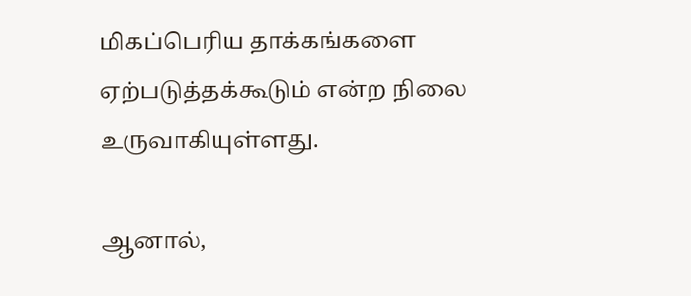மிகப்பெரிய தாக்கங்களை ஏற்படுத்தக்கூடும் என்ற நிலை உருவாகியுள்ளது.

ஆனால்,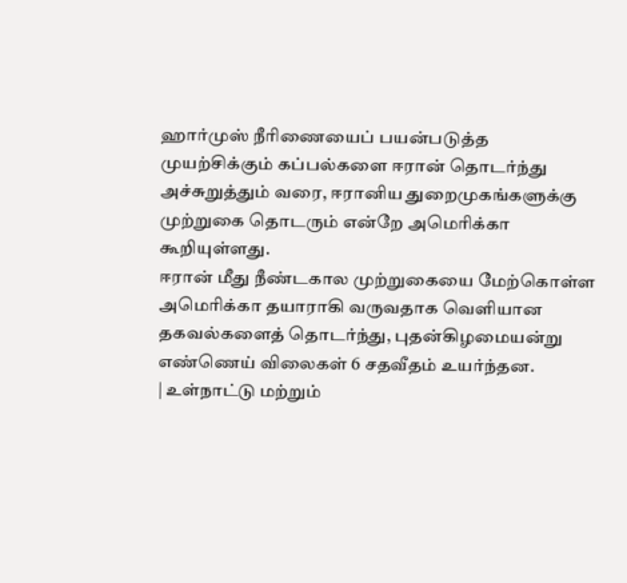ஹார்முஸ் நீரிணையைப் பயன்படுத்த முயற்சிக்கும் கப்பல்களை ஈரான் தொடர்ந்து அச்சுறுத்தும் வரை, ஈரானிய துறைமுகங்களுக்கு முற்றுகை தொடரும் என்றே அமெரிக்கா கூறியுள்ளது.
ஈரான் மீது நீண்டகால முற்றுகையை மேற்கொள்ள அமெரிக்கா தயாராகி வருவதாக வெளியான தகவல்களைத் தொடர்ந்து, புதன்கிழமையன்று எண்ணெய் விலைகள் 6 சதவீதம் உயர்ந்தன.
| உள்நாட்டு மற்றும்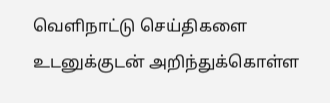வெளிநாட்டு செய்திகளை உடனுக்குடன் அறிந்துக்கொள்ள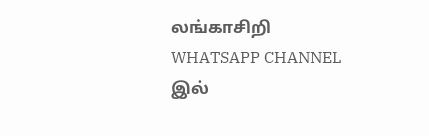லங்காசிறி WHATSAPP CHANNEL இல்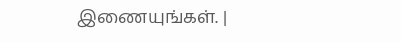இணையுங்கள். |